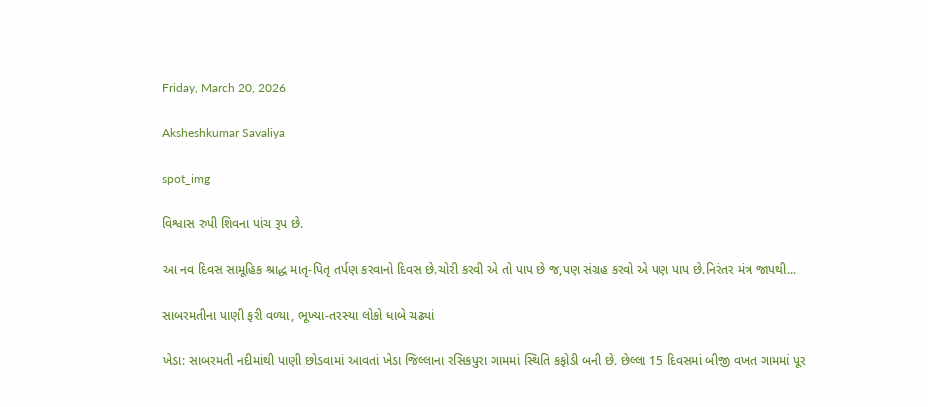Friday, March 20, 2026

Aksheshkumar Savaliya

spot_img

વિશ્વાસ રુપી શિવના પાંચ રૂપ છે.

આ નવ દિવસ સામૂહિક શ્રાદ્ધ માતૃ-પિતૃ તર્પણ કરવાનો દિવસ છે.ચોરી કરવી એ તો પાપ છે જ,પણ સંગ્રહ કરવો એ પણ પાપ છે.નિરંતર મંત્ર જાપથી...

સાબરમતીના પાણી ફરી વળ્યા, ભૂખ્યા-તરસ્યા લોકો ધાબે ચઢ્યાં

ખેડા: સાબરમતી નદીમાંથી પાણી છોડવામાં આવતાં ખેડા જિલ્લાના રસિકપુરા ગામમાં સ્થિતિ કફોડી બની છે. છેલ્લા 15 દિવસમાં બીજી વખત ગામમાં પૂર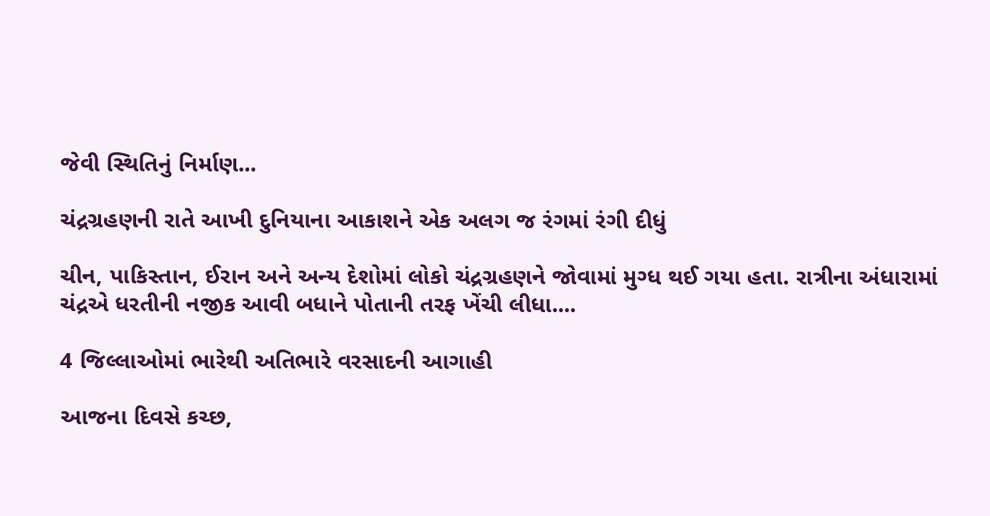જેવી સ્થિતિનું નિર્માણ...

ચંદ્રગ્રહણની રાતે આખી દુનિયાના આકાશને એક અલગ જ રંગમાં રંગી દીધું

ચીન, પાકિસ્તાન, ઈરાન અને અન્ય દેશોમાં લોકો ચંદ્રગ્રહણને જોવામાં મુગ્ધ થઈ ગયા હતા. રાત્રીના અંધારામાં ચંદ્રએ ધરતીની નજીક આવી બધાને પોતાની તરફ ખેંચી લીધા....

4 જિલ્લાઓમાં ભારેથી અતિભારે વરસાદની આગાહી

આજના દિવસે કચ્છ,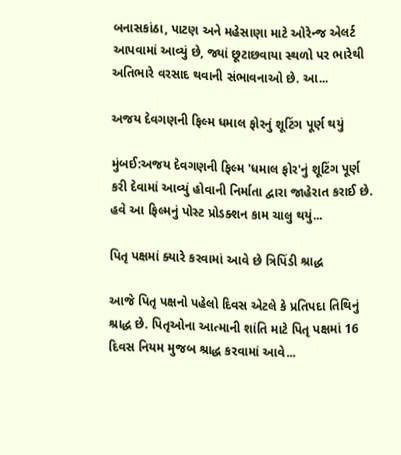બનાસકાંઠા, પાટણ અને મહેસાણા માટે ઓરેન્જ એલર્ટ આપવામાં આવ્યું છે, જ્યાં છૂટાછવાયા સ્થળો પર ભારેથી અતિભારે વરસાદ થવાની સંભાવનાઓ છે. આ...

અજય દેવગણની ફિલ્મ ધમાલ ફોરનું શૂટિંગ પૂર્ણ થયું

મુંબઈ:અજય દેવગણની ફિલ્મ 'ધમાલ ફોર'નું શૂટિંગ પૂર્ણ કરી દેવામાં આવ્યું હોવાની નિર્માતા દ્વારા જાહેરાત કરાઈ છે. હવે આ ફિલ્મનું પોસ્ટ પ્રોડક્શન કામ ચાલુ થયું...

પિતૃ પક્ષમાં ક્યારે કરવામાં આવે છે ત્રિપિંડી શ્રાદ્ધ

આજે પિતૃ પક્ષનો પહેલો દિવસ એટલે કે પ્રતિપદા તિથિનું શ્રાદ્ધ છે. પિતૃઓના આત્માની શાંતિ માટે પિતૃ પક્ષમાં 16 દિવસ નિયમ મુજબ શ્રાદ્ધ કરવામાં આવે...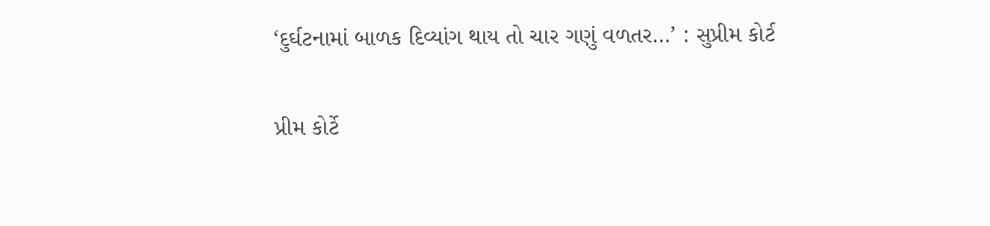‘દુર્ઘટનામાં બાળક દિવ્યાંગ થાય તો ચાર ગણું વળતર…’ : સુપ્રીમ કોર્ટ

પ્રીમ કોર્ટે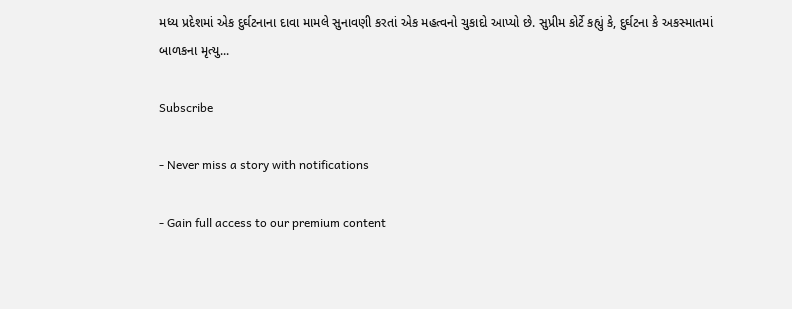મધ્ય પ્રદેશમાં એક દુર્ઘટનાના દાવા મામલે સુનાવણી કરતાં એક મહત્વનો ચુકાદો આપ્યો છે. સુપ્રીમ કોર્ટે કહ્યું કે, દુર્ઘટના કે અકસ્માતમાં બાળકના મૃત્યુ...

Subscribe

- Never miss a story with notifications

- Gain full access to our premium content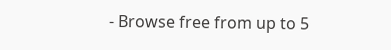- Browse free from up to 5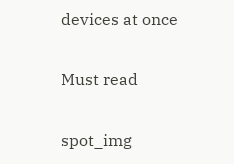devices at once

Must read

spot_img